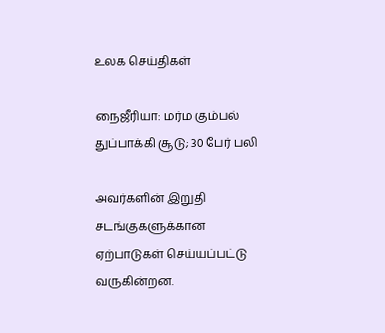உலக செய்திகள்

நைஜீரியா: மர்ம கும்பல் துப்பாக்கி சூடு; 30 பேர் பலி

அவர்களின் இறுதி சடங்குகளுக்கான ஏற்பாடுகள் செய்யப்பட்டு வருகின்றன.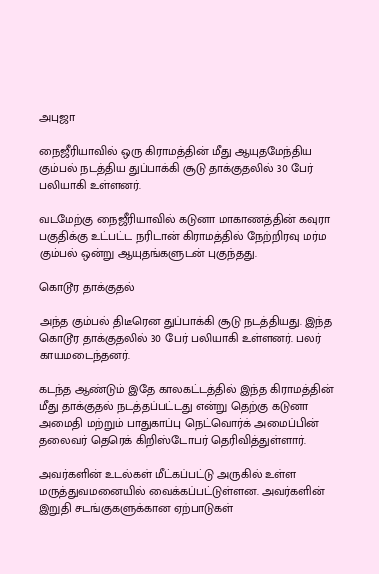அபுஜா

நைஜீரியாவில் ஒரு கிராமத்தின் மீது ஆயுதமேந்திய கும்பல் நடத்திய துப்பாக்கி சூடு தாக்குதலில் 30 பேர் பலியாகி உள்ளனர்.

வடமேற்கு நைஜீரியாவில் கடுனா மாகாணத்தின் கவுரா பகுதிக்கு உட்பட்ட நரிடான் கிராமத்தில் நேற்றிரவு மர்ம கும்பல் ஒன்று ஆயுதங்களுடன் புகுந்தது.

கொடூர தாக்குதல்

அந்த கும்பல் திடீரென துப்பாக்கி சூடு நடத்தியது. இந்த கொடூர தாக்குதலில் 30 பேர் பலியாகி உள்ளனர். பலர் காயமடைந்தனர்.

கடந்த ஆண்டும் இதே காலகட்டத்தில் இந்த கிராமத்தின் மீது தாக்குதல் நடத்தப்பட்டது என்று தெற்கு கடுனா அமைதி மற்றும் பாதுகாப்பு நெட்வொர்க் அமைப்பின் தலைவர் தெரெக் கிறிஸ்டோபர் தெரிவித்துள்ளார்.

அவர்களின் உடல்கள் மீட்கப்பட்டு அருகில் உள்ள மருத்துவமனையில் வைக்கப்பட்டுள்ளன. அவர்களின் இறுதி சடங்குகளுக்கான ஏற்பாடுகள்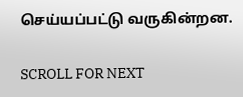செய்யப்பட்டு வருகின்றன.

SCROLL FOR NEXT